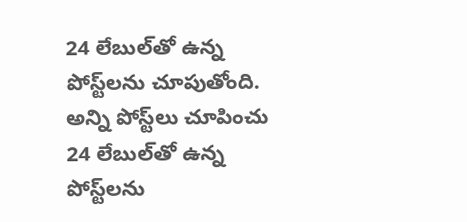24 లేబుల్‌తో ఉన్న పోస్ట్‌లను చూపుతోంది. అన్ని పోస్ట్‌లు చూపించు
24 లేబుల్‌తో ఉన్న పోస్ట్‌లను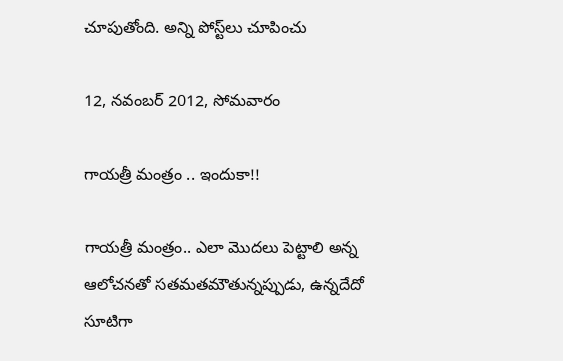చూపుతోంది. అన్ని పోస్ట్‌లు చూపించు

12, నవంబర్ 2012, సోమవారం

గాయత్రీ మంత్రం .. ఇందుకా!!

గాయత్రీ మంత్రం.. ఎలా మొదలు పెట్టాలి అన్న ఆలోచనతో సతమతమౌతున్నప్పుడు, ఉన్నదేదో సూటిగా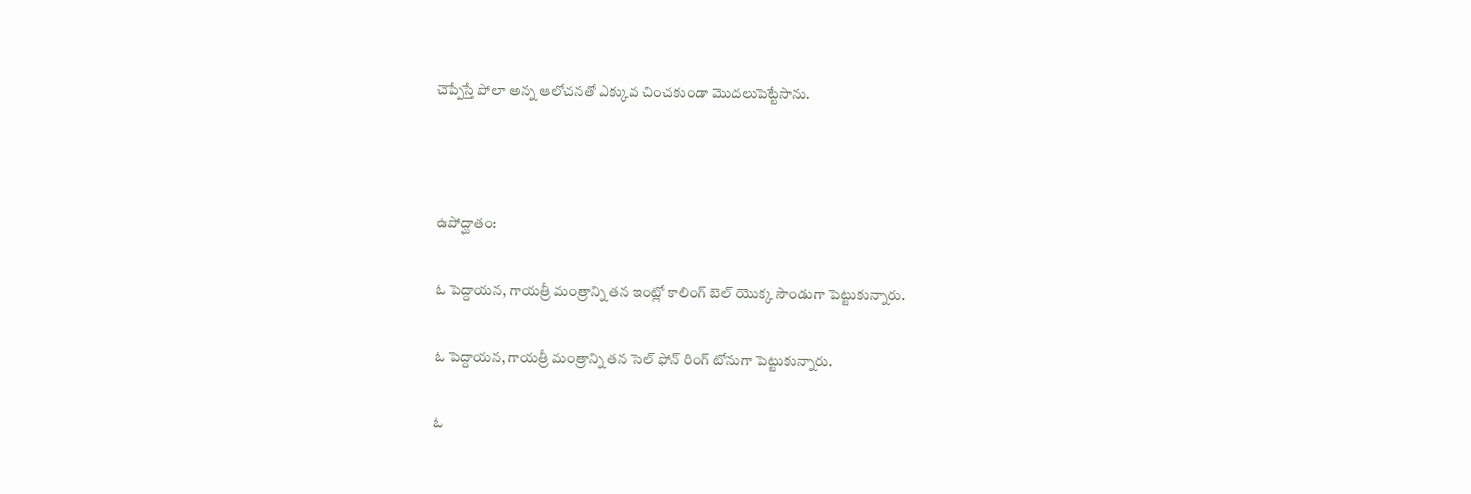చెప్పేస్తే పోలా అన్న ఆలోచనతో ఎక్కువ చించకుండా మొదలుపెట్టేసాను.



ఉపోద్ఘాతం:

ఓ పెద్దాయన, గాయత్రీ మంత్రాన్ని తన ఇంట్లో కాలింగ్ బెల్ యొక్క సౌండుగా పెట్టుకున్నారు.

ఓ పెద్దాయన, గాయత్రీ మంత్రాన్ని తన సెల్ ఫోన్ రింగ్ టోనుగా పెట్టుకున్నారు.

ఓ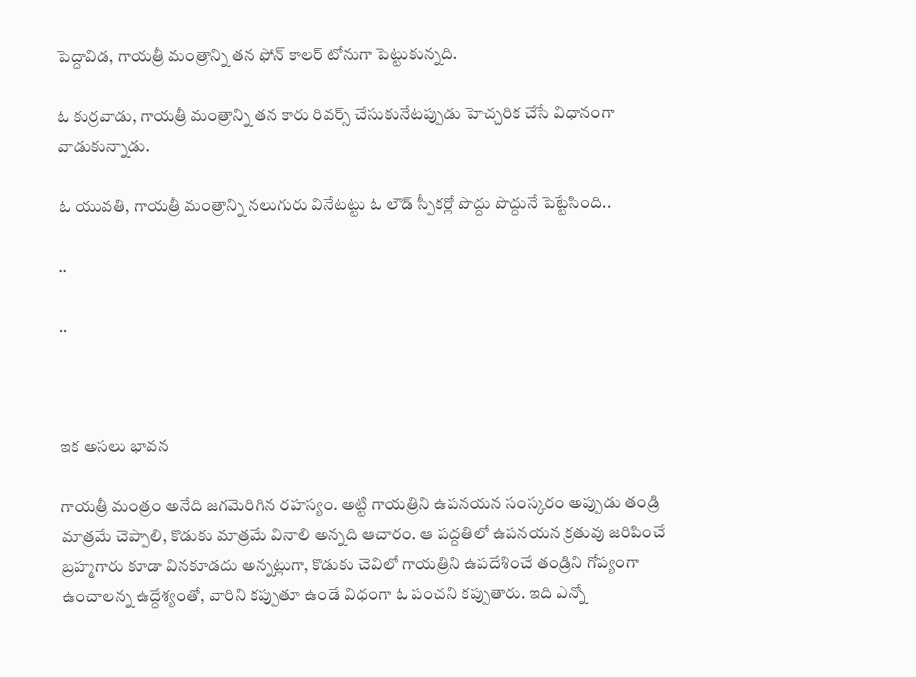పెద్దావిడ, గాయత్రీ మంత్రాన్ని తన ఫోన్ కాలర్ టోనుగా పెట్టుకున్నది.

ఓ కుర్రవాడు, గాయత్రీ మంత్రాన్ని తన కారు రివర్స్ చేసుకునేటప్పుడు హెచ్చరిక చేసే విధానంగా వాడుకున్నాడు.

ఓ యువతి, గాయత్రీ మంత్రాన్ని నలుగురు వినేటట్టు ఓ లౌడ్ స్పీకర్లో పొద్దు పొద్దునే పెట్టేసింది..

..

..



ఇక అసలు భావన

గాయత్రీ మంత్రం అనేది జగమెరిగిన రహస్యం. అట్టి గాయత్రిని ఉపనయన సంస్కరం అప్పుడు తండ్రి మాత్రమే చెప్పాలి, కొడుకు మాత్రమే వినాలి అన్నది ఆచారం. ఆ పద్దతిలో ఉపనయన క్రతువు జరిపించే బ్రహ్మగారు కూడా వినకూడదు అన్నట్లుగా, కొడుకు చెవిలో గాయత్రిని ఉపదేశించే తండ్రిని గోప్యంగా ఉంచాలన్న ఉద్దేశ్యంతో, వారిని కప్పుతూ ఉండే విధంగా ఓ పంచని కప్పుతారు. ఇది ఎన్నో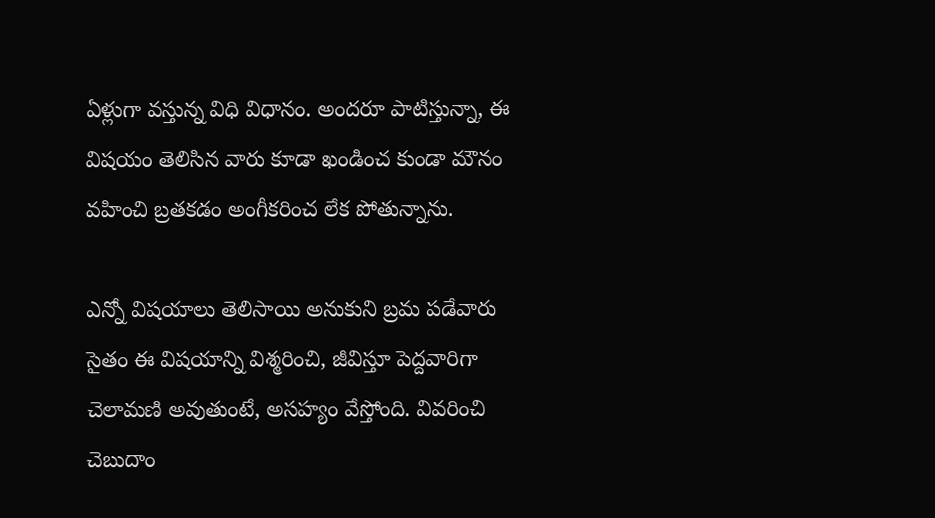ఏళ్లుగా వస్తున్న విధి విధానం. అందరూ పాటిస్తున్నా, ఈ విషయం తెలిసిన వారు కూడా ఖండించ కుండా మౌనం వహించి బ్రతకడం అంగీకరించ లేక పోతున్నాను.

ఎన్నో విషయాలు తెలిసాయి అనుకుని బ్రమ పడేవారు సైతం ఈ విషయాన్ని విశ్మరించి, జీవిస్తూ పెద్దవారిగా చెలామణి అవుతుంటే, అసహ్యం వేస్తోంది. వివరించి చెబుదాం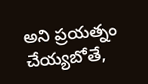అని ప్రయత్నం చేయ్యబోతే,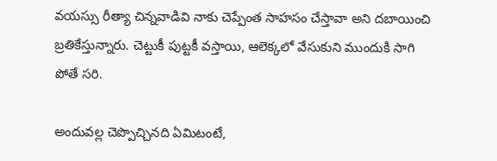వయస్సు రీత్యా చిన్నవాడివి నాకు చెప్పేంత సాహసం చేస్తావా అని దబాయించి బ్రతికేస్తున్నారు. చెట్టుకీ పుట్టకీ వస్తాయి, ఆలెక్కలో వేసుకుని ముందుకి సాగి పోతే సరి.

అందువల్ల చెప్పొచ్చినది ఏమిటంటే,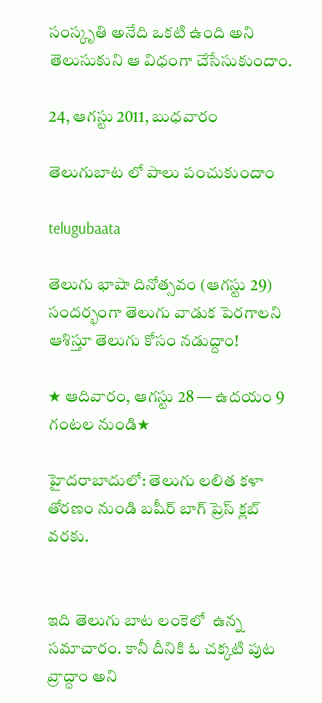సంస్కృతి అనేది ఒకటి ఉంది అని తెలుసుకుని ఆ విధంగా చేసేసుకుందాం.

24, ఆగస్టు 2011, బుధవారం

తెలుగుబాట లో పాలు పంచుకుందాం

telugubaata

తెలుగు భాషా దినోత్సవం (ఆగస్టు 29) సందర్భంగా తెలుగు వాడుక పెరగాలని ఆశిస్తూ తెలుగు కోసం నడుద్దాం!

★ ఆదివారం, ఆగస్టు 28 — ఉదయం 9 గంటల నుండి★

హైదరాబాదులో: తెలుగు లలిత కళా తోరణం నుండి బషీర్ బాగ్ ప్రెస్ క్లబ్ వరకు.


ఇది తెలుగు బాట లంకెలో  ఉన్న సమాచారం. కానీ దీనికి ఓ చక్కటి పుట వ్రాద్దాం అని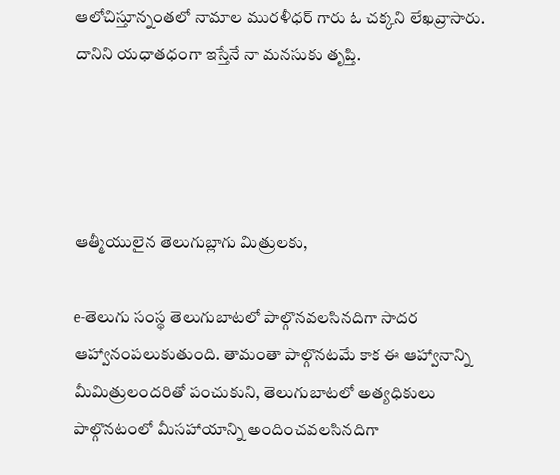ఆలోచిస్తూన్నంతలో నామాల మురళీధర్ గారు ఓ చక్కని లేఖవ్రాసారు. దానిని యధాతధంగా ఇస్తేనే నా మనసుకు తృప్తి.




ఆత్మీయులైన తెలుగుబ్లాగు మిత్రులకు,

e-తెలుగు సంస్థ తెలుగుబాటలో పాల్గొనవలసినదిగా సాదర ఆహ్వానంపలుకుతుంది. తామంతా పాల్గొనటమే కాక ఈ ఆహ్వానాన్ని మీమిత్రులందరితో పంచుకుని, తెలుగుబాటలో అత్యధికులు పాల్గొనటంలో మీసహాయాన్ని అందించవలసినదిగా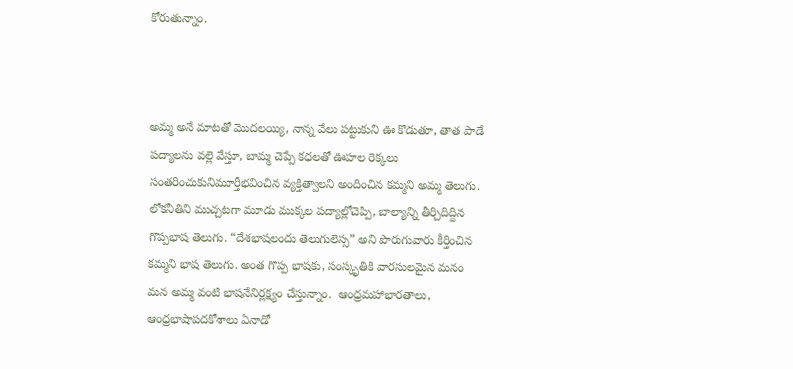కోరుతున్నాం.



అమ్మ అనే మాటతో మొదలయ్యి, నాన్న వేలు పట్టుకుని ఊ కొడుతూ, తాత పాడే పద్యాలను వల్లె వేస్తూ, బామ్మ చెప్పే కధలతో ఊహల రెక్కలు సంతరించుకునిమూర్తీభవించిన వ్యక్తిత్వాలని అందించిన కమ్మని అమ్మ తెలుగు.  లోకనీతిని ముచ్చటగా మూడు ముక్కల పద్యాల్లోచెప్పి, బాల్యాన్ని తీర్చిదిద్దిన గొప్పభాష తెలుగు. “దేశభాషలందు తెలుగులెస్స” అని పొరుగువారు కీర్తించిన కమ్మని భాష తెలుగు. అంత గొప్ప భాషకు, సంస్కృతికి వారసులమైన మనం మన అమ్మ వంటి భాషనేనిర్లక్ష్యం చేస్తున్నాం.  ఆంధ్రమహాభారతాలు, ఆంధ్రభాషాపదకోశాలు ఏనాడో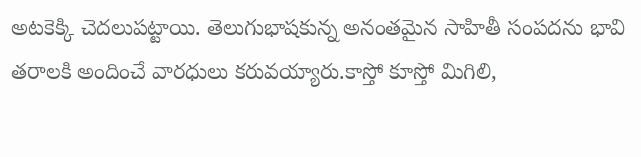అటకెక్కి చెదలుపట్టాయి. తెలుగుభాషకున్న అనంతమైన సాహితీ సంపదను భావి తరాలకి అందించే వారధులు కరువయ్యారు.కాస్తో కూస్తో మిగిలి,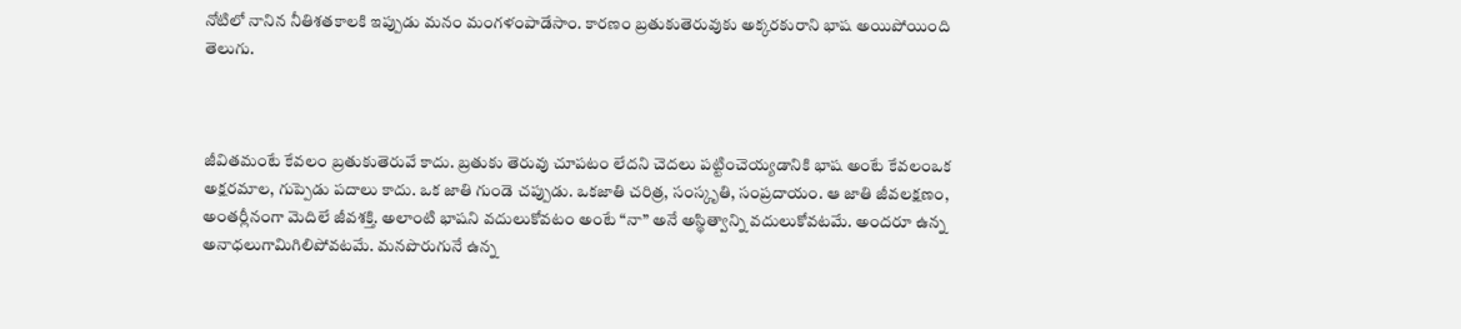నోటిలో నానిన నీతిశతకాలకి ఇప్పుడు మనం మంగళంపాడేసాం. కారణం బ్రతుకుతెరువుకు అక్కరకురాని భాష అయిపోయింది తెలుగు.



జీవితమంటే కేవలం బ్రతుకుతెరువే కాదు. బ్రతుకు తెరువు చూపటం లేదని చెదలు పట్టించెయ్యడానికి భాష అంటే కేవలంఒక అక్షరమాల, గుప్పెడు పదాలు కాదు. ఒక జాతి గుండె చప్పుడు. ఒకజాతి చరిత్ర, సంస్కృతి, సంప్రదాయం. ఆ జాతి జీవలక్షణం, అంతర్లీనంగా మెదిలే జీవశక్తి. అలాంటి భాషని వదులుకోవటం అంటే “నా” అనే అస్థిత్వాన్ని వదులుకోవటమే. అందరూ ఉన్న అనాధలుగామిగిలిపోవటమే. మనపొరుగునే ఉన్న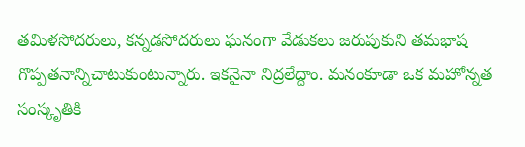తమిళసోదరులు, కన్నడసోదరులు ఘనంగా వేడుకలు జరుపుకుని తమభాష గొప్పతనాన్నిచాటుకుంటున్నారు. ఇకనైనా నిద్రలేద్దాం. మనంకూడా ఒక మహోన్నత సంస్కృతికి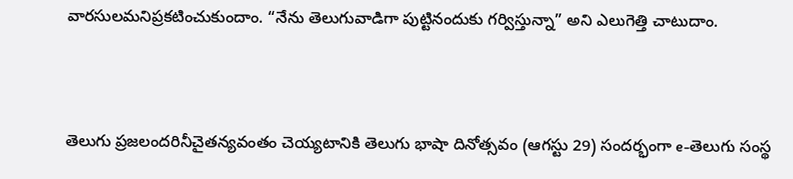వారసులమనిప్రకటించుకుందాం. “నేను తెలుగువాడిగా పుట్టినందుకు గర్విస్తున్నా” అని ఎలుగెత్తి చాటుదాం.



తెలుగు ప్రజలందరినీచైతన్యవంతం చెయ్యటానికి తెలుగు భాషా దినోత్సవం (ఆగస్టు 29) సందర్భంగా e-తెలుగు సంస్థ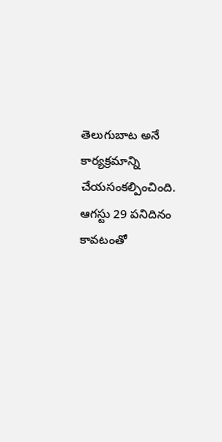తెలుగుబాట అనే కార్యక్రమాన్ని చేయసంకల్పించింది. ఆగస్టు 29 పనిదినం కావటంతో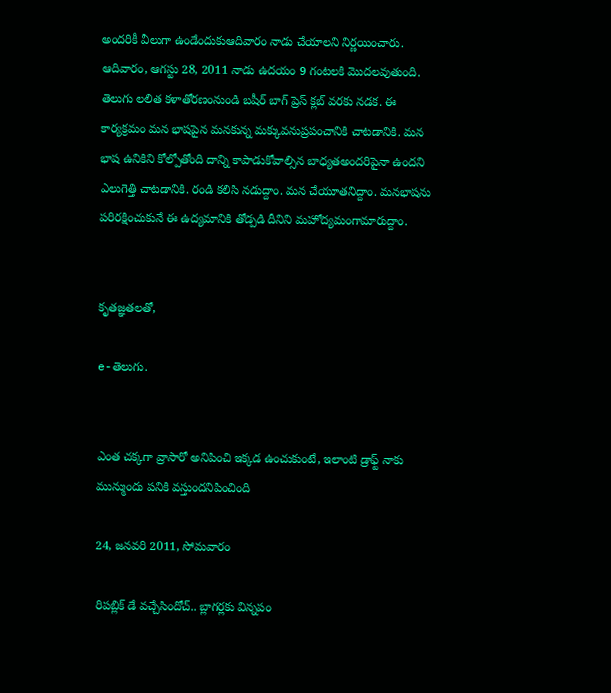అందరికీ వీలుగా ఉండేందుకుఆదివారం నాడు చేయాలని నిర్ణయించారు. ఆదివారం, ఆగస్టు 28, 2011 నాడు ఉదయం 9 గంటలకి మొదలవుతుంది. తెలుగు లలిత కళాతోరణంనుండి బషీర్ బాగ్ ప్రెస్ క్లబ్ వరకు నడక. ఈ కార్యక్రమం మన భాషపైన మనకున్న మక్కువనుప్రపంచానికి చాటడానికి. మన భాష ఉనికిని కోల్పోతోంది దాన్ని కాపాడుకోవాల్సిన బాధ్యతఅందరిపైనా ఉందని ఎలుగెత్తి చాటడానికి. రండి కలిసి నడుద్దాం. మన చేయూతనిద్దాం. మనభాషను పరిరక్షించుకునే ఈ ఉద్యమానికి తోడ్పడి దీనిని మహోద్యమంగామారుద్దాం.


కృతజ్ఞతలతో,

e-తెలుగు.


ఎంత చక్కగా వ్రాసారో అనిపించి ఇక్కడ ఉంచుకుంటే, ఇలాంటి డ్రాఫ్ట్ నాకు మున్ముందు పనికి వస్తుందనిపించింది

24, జనవరి 2011, సోమవారం

రిపబ్లిక్ డే వచ్చేసిందోచ్.. బ్లాగర్లకు విన్నపం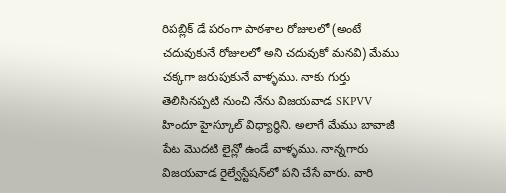రిపబ్లిక్ డే పరంగా పాఠశాల రోజులలో (అంటే చదువుకునే రోజులలో అని చదువుకో మనవి) మేము చక్కగా జరుపుకునే వాళ్ళము. నాకు గుర్తు తెలిసినప్పటి నుంచి నేను విజయవాడ SKPVV హిందూ హైస్కూల్ విధ్యార్ధిని. అలాగే మేము బావాజీ పేట మొదటి లైన్లో ఉండే వాళ్ళము. నాన్నగారు విజయవాడ రైల్వేస్టేషన్‍లో పని చేసే వారు. వారి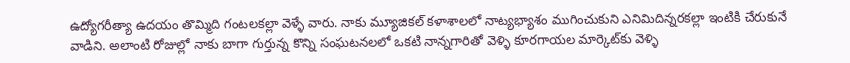ఉద్యోగరీత్యా ఉదయం తొమ్మిది గంటలకల్లా వెళ్ళే వారు. నాకు మ్యూజికల్ కళాశాలలో నాట్యభ్యాశం ముగించుకుని ఎనిమిదిన్నరకల్లా ఇంటికి చేరుకునే వాడిని. అలాంటి రోజుల్లో నాకు బాగా గుర్తున్న కొన్ని సంఘటనలలో ఒకటి నాన్నగారితో వెళ్ళి కూరగాయల మార్కెట్‍కు వెళ్ళి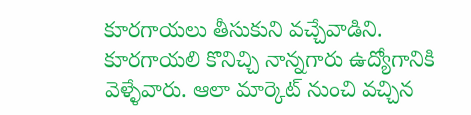కూరగాయలు తీసుకుని వచ్చేవాడిని. కూరగాయలి కొనిచ్చి నాన్నగారు ఉద్యోగానికి వెళ్ళేవారు. ఆలా మార్కెట్ నుంచి వచ్చిన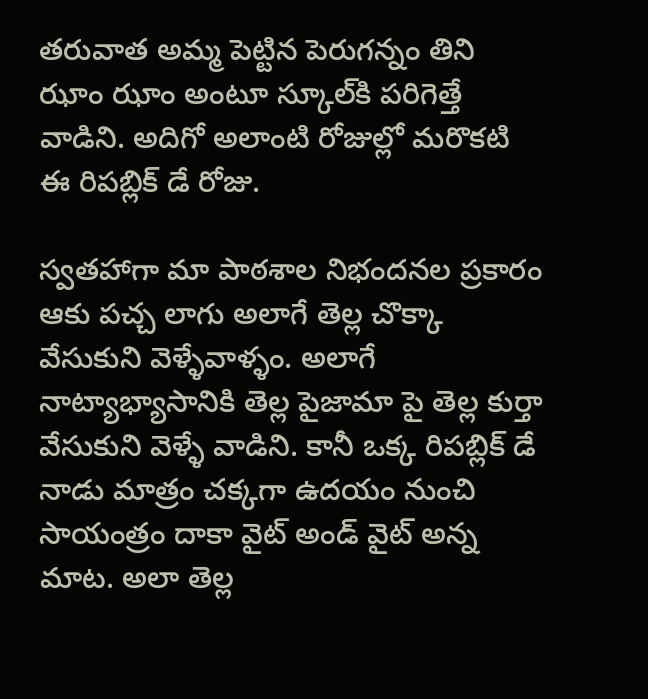తరువాత అమ్మ పెట్టిన పెరుగన్నం తిని ఝాం ఝాం అంటూ స్కూల్‍కి పరిగెత్తే వాడిని. అదిగో అలాంటి రోజుల్లో మరొకటి ఈ రిపబ్లిక్ డే రోజు.

స్వతహాగా మా పాఠశాల నిభందనల ప్రకారం ఆకు పచ్చ లాగు అలాగే తెల్ల చొక్కా వేసుకుని వెళ్ళేవాళ్ళం. అలాగే నాట్యాభ్యాసానికి తెల్ల పైజామా పై తెల్ల కుర్తా వేసుకుని వెళ్ళే వాడిని. కానీ ఒక్క రిపబ్లిక్ డే నాడు మాత్రం చక్కగా ఉదయం నుంచి సాయంత్రం దాకా వైట్ అండ్ వైట్ అన్న మాట. అలా తెల్ల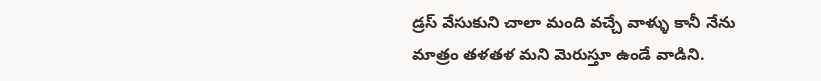డ్రస్ వేసుకుని చాలా మంది వచ్చే వాళ్ళు కానీ నేను మాత్రం తళతళ మని మెరుస్తూ ఉండే వాడిని.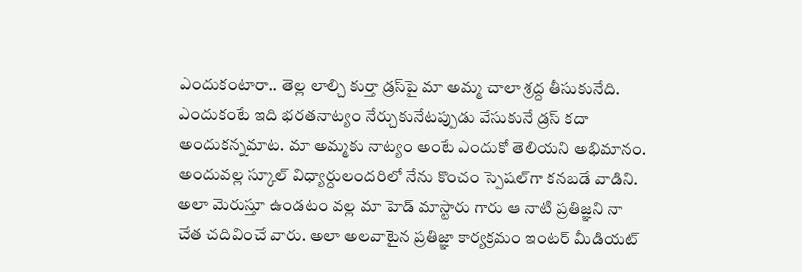ఎందుకంటారా.. తెల్ల లాల్చి కుర్తా డ్రస్‍పై మా అమ్మ చాలా శ్రద్ద తీసుకునేది. ఎందుకంటే ఇది భరతనాట్యం నేర్చుకునేటప్పుడు వేసుకునే డ్రస్ కదా అందుకన్నమాట. మా అమ్మకు నాట్యం అంటే ఎందుకో తెలియని అభిమానం. అందువల్ల స్కూల్ విధ్యార్దులందరిలో నేను కొంచం స్పెషల్‍గా కనబడే వాడిని. అలా మెరుస్తూ ఉండటం వల్ల మా హెడ్ మాస్టారు గారు ఆ నాటి ప్రతిజ్ఞని నా చేత చదివించే వారు. అలా అలవాటైన ప్రతిజ్ఞా కార్యక్రమం ఇంటర్ మీడియట్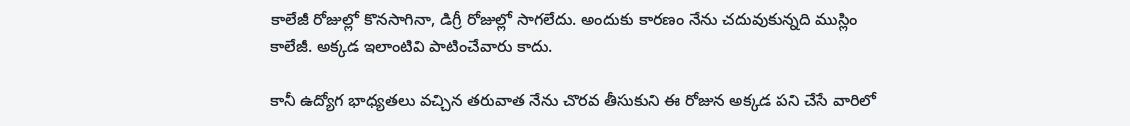కాలేజీ రోజుల్లో కొనసాగినా, డిగ్రీ రోజుల్లో సాగలేదు. అందుకు కారణం నేను చదువుకున్నది ముస్లిం కాలేజీ. అక్కడ ఇలాంటివి పాటించేవారు కాదు.

కానీ ఉద్యోగ భాధ్యతలు వచ్చిన తరువాత నేను చొరవ తీసుకుని ఈ రోజున అక్కడ పని చేసే వారిలో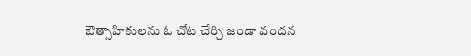ఔత్సాహికులను ఓ చోట చేర్చి జండా వందన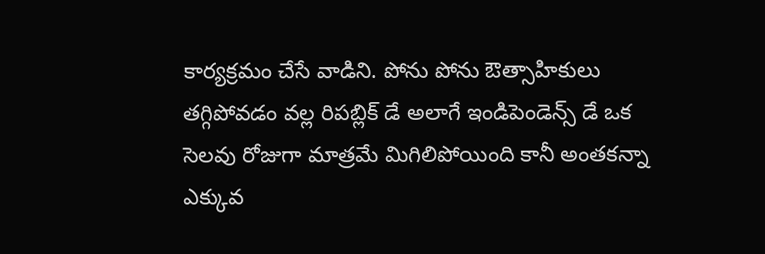కార్యక్రమం చేసే వాడిని. పోను పోను ఔత్సాహికులు తగ్గిపోవడం వల్ల రిపబ్లిక్ డే అలాగే ఇండిపెండెన్స్ డే ఒక సెలవు రోజుగా మాత్రమే మిగిలిపోయింది కానీ అంతకన్నా ఎక్కువ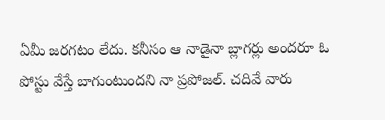ఏమీ జరగటం లేదు. కనీసం ఆ నాడైనా బ్లాగర్లు అందరూ ఓ పోస్టు వేస్తే బాగుంటుందని నా ప్రపోజల్. చదివే వారు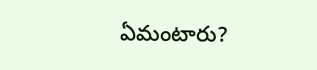ఏమంటారు?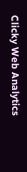Clicky Web Analytics